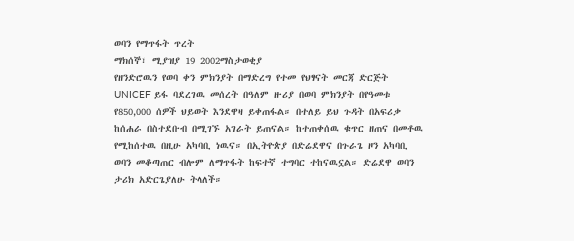ወባን የማጥፋት ጥረት
ማክሰኞ፣ ሚያዝያ 19 2002ማስታወቂያ
የዘንድሮዉን የወባ ቀን ምክንያት በማድረግ የተመ የህፃናት መርጃ ድርጅት UNICEF ይፋ ባደረገዉ መሰረት በዓለም ዙሪያ በወባ ምክንያት በየዓመቱ የ850,000 ሰዎች ህይወት እንደዋዛ ይቀጠፋል። በተለይ ይህ ጉዳት በአፍሪቃ ከሰሐራ በስተደቡብ በሚገኙ አገራት ይጠናል። ከተጠቀሰዉ ቁጥር ዘጠና በመቶዉ የሚከሰተዉ በዚሁ አካባቢ ነዉና። በኢትዮጵያ በድሬደዋና በጉራጌ ዞን አካባቢ ወባን መቆጣጠር ብሎም ለማጥፋት ከፍተኛ ተግባር ተከናዉኗል። ድሬደዋ ወባን ታሪክ አድርጌያለሁ ትላለች።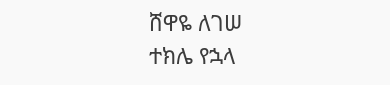ሸዋዬ ለገሠ
ተክሌ የኋላ